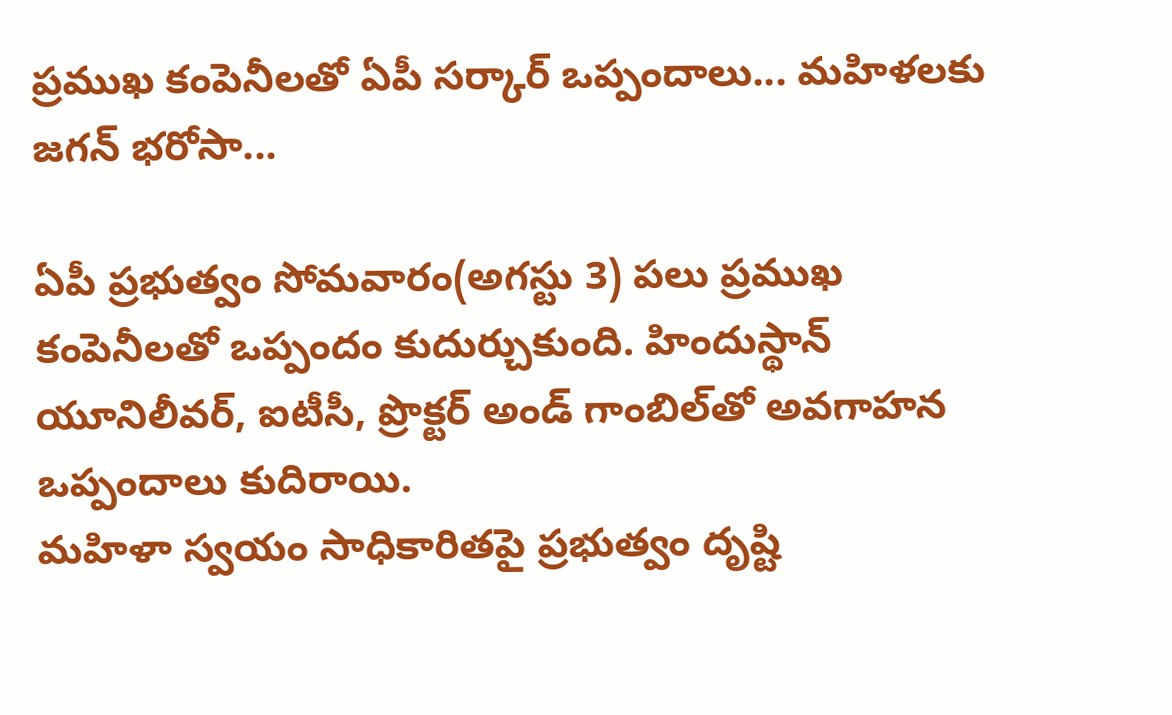ప్రముఖ కంపెనీలతో ఏపీ సర్కార్ ఒప్పందాలు... మహిళలకు జగన్ భరోసా...

ఏపీ ప్రభుత్వం సోమవారం(అగస్టు 3) పలు ప్రముఖ కంపెనీలతో ఒప్పందం కుదుర్చుకుంది. హిందుస్థాన్‌ యూనిలీవర్, ఐటీసీ, ప్రొక్టర్‌ అండ్‌ గాంబిల్‌తో అవగాహన ఒప్పందాలు కుదిరాయి.
మహిళా స్వయం సాధికారితపై ప్రభుత్వం దృష్టి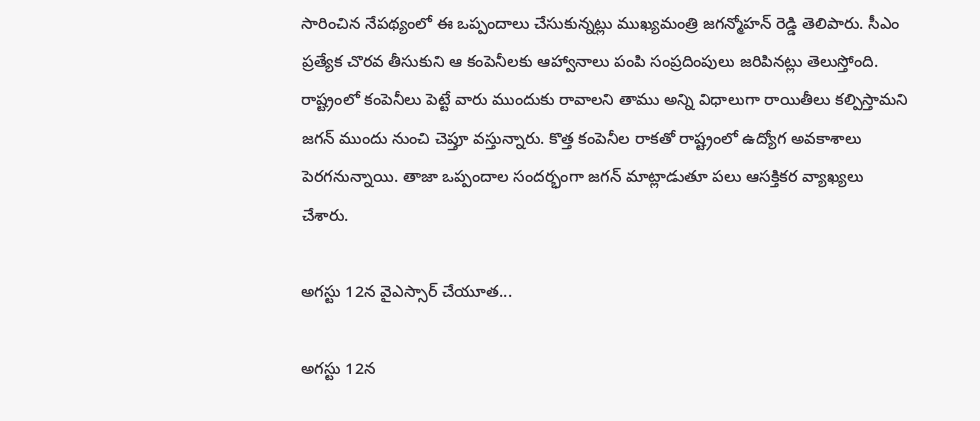సారించిన నేపథ్యంలో ఈ ఒప్పందాలు చేసుకున్నట్లు ముఖ్యమంత్రి జగన్మోహన్ రెడ్డి తెలిపారు. సీఎం ప్రత్యేక చొరవ తీసుకుని ఆ కంపెనీలకు ఆహ్వానాలు పంపి సంప్రదింపులు జరిపినట్లు తెలుస్తోంది. రాష్ట్రంలో కంపెనీలు పెట్టే వారు ముందుకు రావాలని తాము అన్ని విధాలుగా రాయితీలు కల్పిస్తామని జగన్ ముందు నుంచి చెప్తూ వస్తున్నారు. కొత్త కంపెనీల రాకతో రాష్ట్రంలో ఉద్యోగ అవకాశాలు పెరగనున్నాయి. తాజా ఒప్పందాల సందర్భంగా జగన్ మాట్లాడుతూ పలు ఆసక్తికర వ్యాఖ్యలు చేశారు.

అగస్టు 12న వైఎస్సార్ చేయూత...

అగస్టు 12న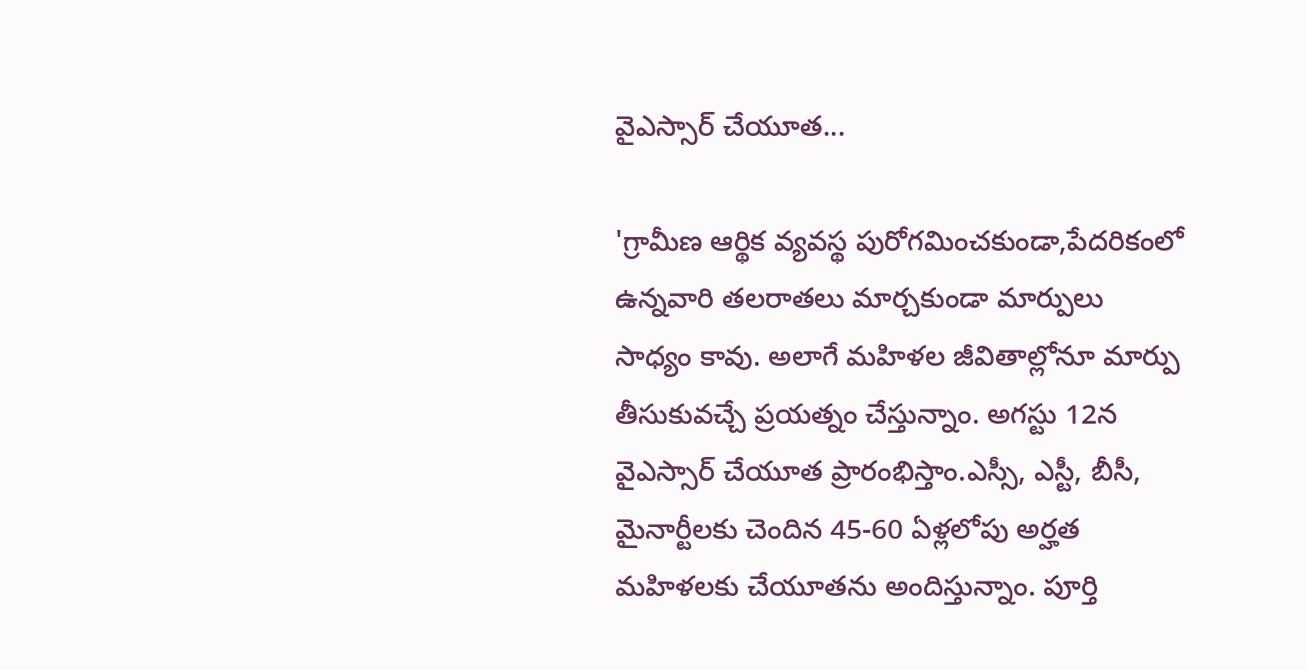వైఎస్సార్ చేయూత...

'గ్రామీణ ఆర్థిక వ్యవస్థ పురోగమించకుండా,పేదరికంలో ఉన్నవారి తలరాతలు మార్చకుండా మార్పులు సాధ్యం కావు. అలాగే మహిళల జీవితాల్లోనూ మార్పు తీసుకువచ్చే ప్రయత్నం చేస్తున్నాం. అగస్టు 12న వైఎస్సార్ చేయూత ప్రారంభిస్తాం.ఎస్సీ, ఎస్టీ, బీసీ, మైనార్టీలకు చెందిన 45-60 ఏళ్లలోపు అర్హత మహిళలకు చేయూతను అందిస్తున్నాం. పూర్తి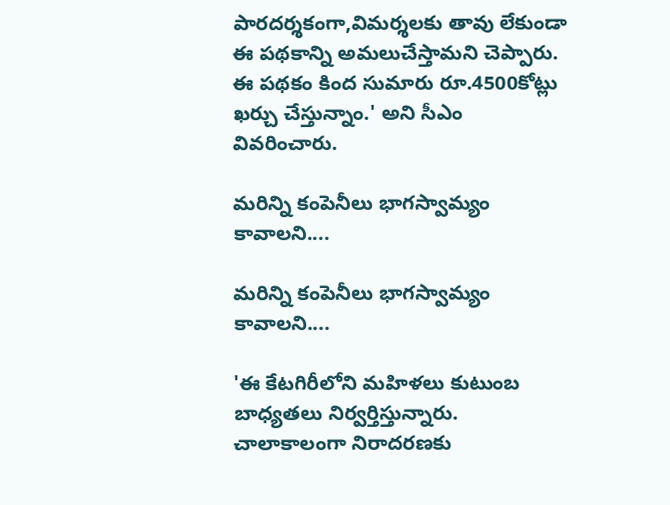పారదర్శకంగా,విమర్శలకు తావు లేకుండా ఈ పథకాన్ని అమలుచేస్తామని చెప్పారు. ఈ పథకం కింద సుమారు రూ.4500కోట్లు ఖర్చు చేస్తున్నాం.' అని సీఎం వివరించారు.

మరిన్ని కంపెనీలు భాగస్వామ్యం కావాలని....

మరిన్ని కంపెనీలు భాగస్వామ్యం కావాలని....

'ఈ కేటగిరీలోని మహిళలు కుటుంబ బాధ్యతలు నిర్వర్తిస్తున్నారు. చాలాకాలంగా నిరాదరణకు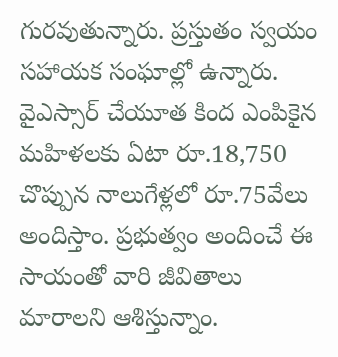గురవుతున్నారు. ప్రస్తుతం స్వయం సహాయక సంఘాల్లో ఉన్నారు. వైఎస్సార్ చేయూత కింద ఎంపికైన మహిళలకు ఏటా రూ.18,750 చొప్పున నాలుగేళ్లలో రూ.75వేలు అందిస్తాం. ప్రభుత్వం అందించే ఈ సాయంతో వారి జీవితాలు మారాలని ఆశిస్తున్నాం.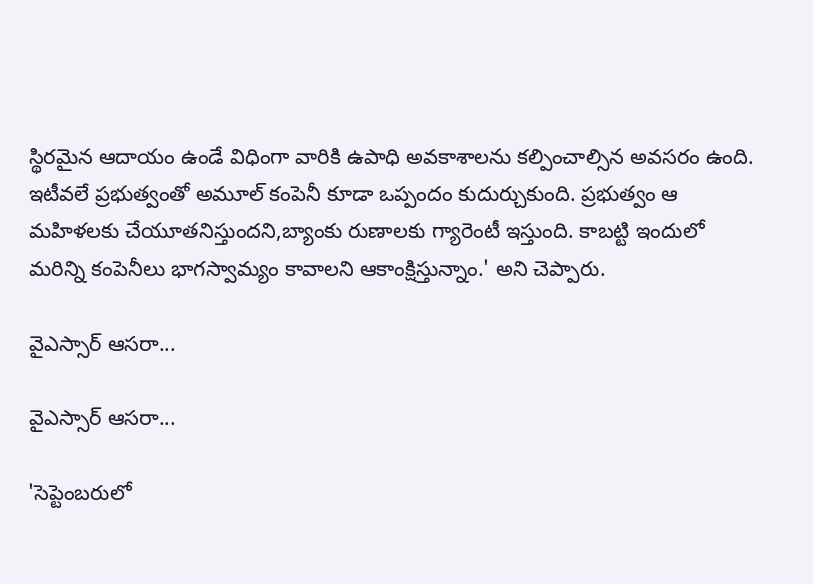స్థిరమైన ఆదాయం ఉండే విధింగా వారికి ఉపాధి అవకాశాలను కల్పించాల్సిన అవసరం ఉంది. ఇటీవలే ప్రభుత్వంతో అమూల్ కంపెనీ కూడా ఒప్పందం కుదుర్చుకుంది. ప్రభుత్వం ఆ మహిళలకు చేయూతనిస్తుందని,బ్యాంకు రుణాలకు గ్యారెంటీ ఇస్తుంది. కాబట్టి ఇందులో మరిన్ని కంపెనీలు భాగస్వామ్యం కావాలని ఆకాంక్షిస్తున్నాం.' అని చెప్పారు.

వైఎస్సార్ ఆసరా...

వైఎస్సార్ ఆసరా...

'సెప్టెంబరులో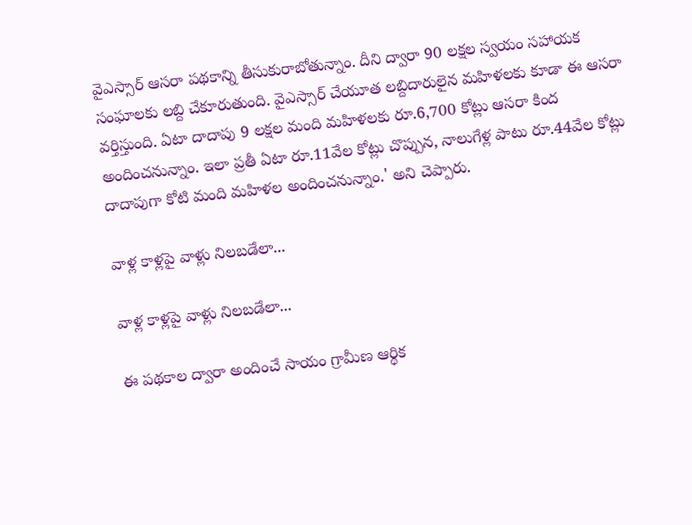వైఎస్సార్‌ ఆసరా పథకాన్ని తీసుకురాబోతున్నాం. దీని ద్వారా 90 లక్షల స్వయం సహాయక సంఘాలకు లబ్ది చేకూరుతుంది. వైఎస్సార్ చేయూత లబ్దిదారులైన మహిళలకు కూడా ఈ ఆసరా వర్తిస్తుంది. ఏటా దాదాపు 9 లక్షల మంది మహిళలకు రూ.6,700 కోట్లు ఆసరా కింద అందించనున్నాం. ఇలా ప్రతీ ఏటా రూ.11వేల కోట్లు చొప్పున, నాలుగేళ్ల పాటు రూ.44వేల కోట్లు దాదాపుగా కోటి మంది మహిళల అందించనున్నాం.' అని చెప్పారు.

వాళ్ల కాళ్లపై వాళ్లు నిలబడేలా...

వాళ్ల కాళ్లపై వాళ్లు నిలబడేలా...

ఈ పథకాల ద్వారా అందించే సాయం గ్రామీణ ఆర్థిక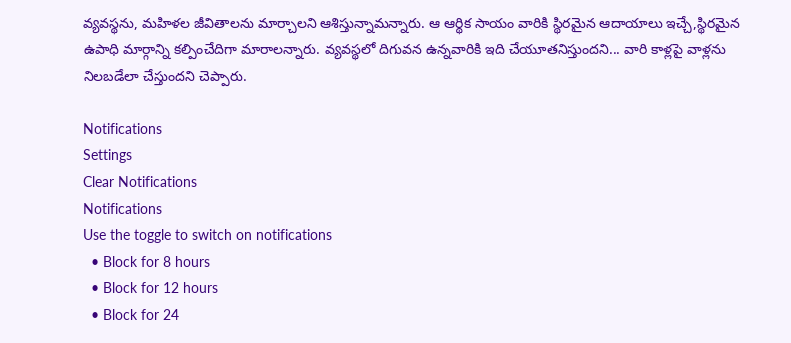వ్యవస్థను, మహిళల జీవితాలను మార్చాలని ఆశిస్తున్నామన్నారు. ఆ ఆర్థిక సాయం వారికి స్థిరమైన ఆదాయాలు ఇచ్చే,స్థిరమైన ఉపాధి మార్గాన్ని కల్పించేదిగా మారాలన్నారు. వ్యవస్థలో దిగువన ఉన్నవారికి ఇది చేయూతనిస్తుందని... వారి కాళ్లపై వాళ్లను నిలబడేలా చేస్తుందని చెప్పారు.

Notifications
Settings
Clear Notifications
Notifications
Use the toggle to switch on notifications
  • Block for 8 hours
  • Block for 12 hours
  • Block for 24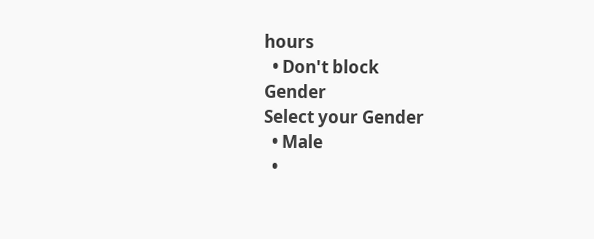hours
  • Don't block
Gender
Select your Gender
  • Male
  •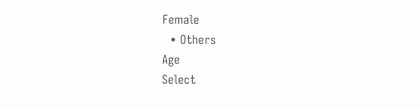Female
  • Others
Age
Select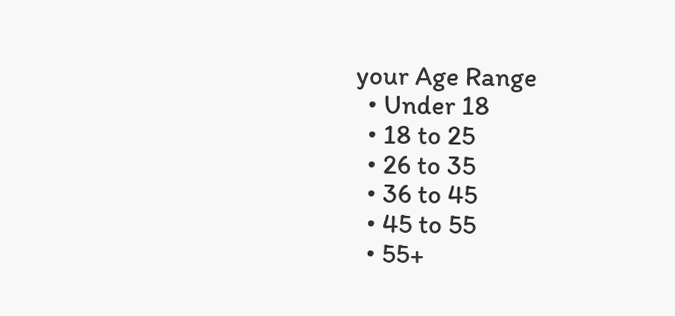your Age Range
  • Under 18
  • 18 to 25
  • 26 to 35
  • 36 to 45
  • 45 to 55
  • 55+